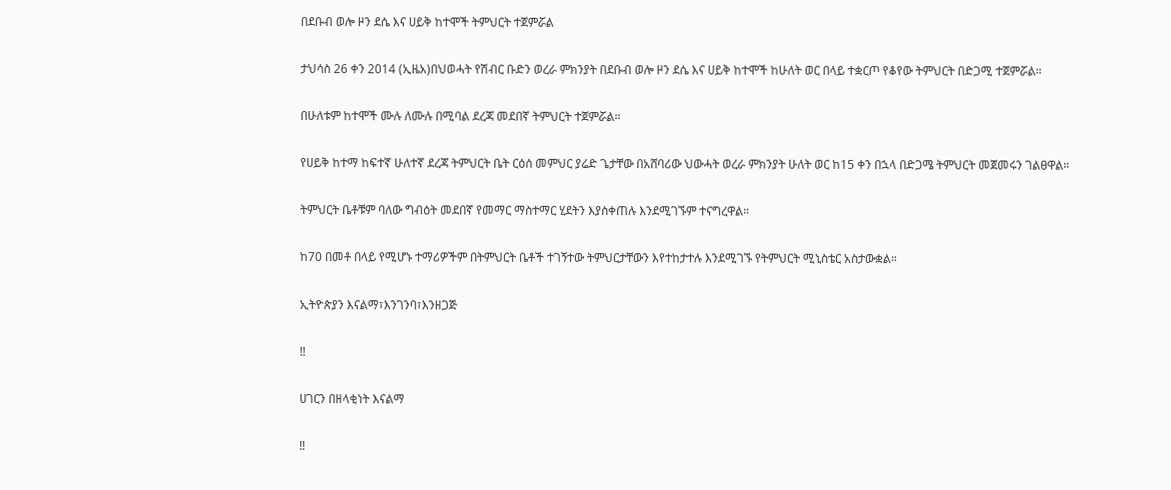በደቡብ ወሎ ዞን ደሴ እና ሀይቅ ከተሞች ትምህርት ተጀምሯል

ታህሳስ 26 ቀን 2014 (ኢዜአ)በህወሓት የሽብር ቡድን ወረራ ምክንያት በደቡብ ወሎ ዞን ደሴ እና ሀይቅ ከተሞች ከሁለት ወር በላይ ተቋርጦ የቆየው ትምህርት በድጋሚ ተጀምሯል።

በሁለቱም ከተሞች ሙሉ ለሙሉ በሚባል ደረጃ መደበኛ ትምህርት ተጀምሯል።

የሀይቅ ከተማ ከፍተኛ ሁለተኛ ደረጃ ትምህርት ቤት ርዕሰ መምህር ያሬድ ጌታቸው በአሸባሪው ህውሓት ወረራ ምክንያት ሁለት ወር ከ15 ቀን በኋላ በድጋሜ ትምህርት መጀመሩን ገልፀዋል።

ትምህርት ቤቶቹም ባለው ግብዕት መደበኛ የመማር ማስተማር ሂደትን እያስቀጠሉ እንደሚገኙም ተናግረዋል።

ከ70 በመቶ በላይ የሚሆኑ ተማሪዎችም በትምህርት ቤቶች ተገኝተው ትምህርታቸውን እየተከታተሉ እንደሚገኙ የትምህርት ሚኒስቴር አስታውቋል።

ኢትዮጵያን እናልማ፣እንገንባ፣እንዘጋጅ

‼

ሀገርን በዘላቂነት እናልማ

‼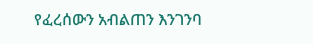የፈረሰውን አብልጠን እንገንባ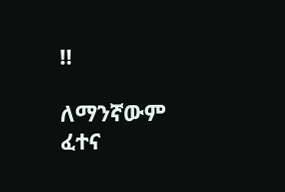‼

ለማንኛውም ፈተና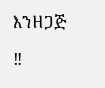እንዘጋጅ

‼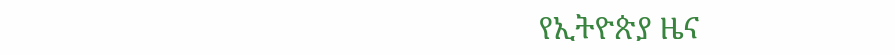የኢትዮጵያ ዜና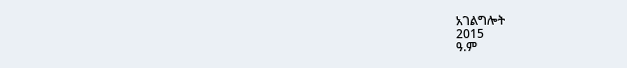አገልግሎት
2015
ዓ.ም